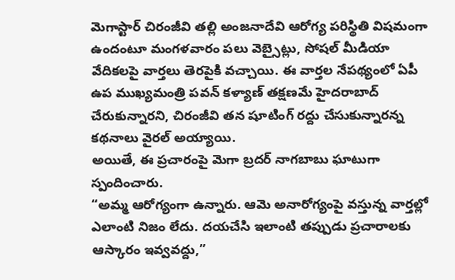మెగాస్టార్ చిరంజీవి తల్లి అంజనాదేవి ఆరోగ్య పరిస్థితి విషమంగా ఉందంటూ మంగళవారం పలు వెబ్సైట్లు, సోషల్ మీడియా వేదికలపై వార్తలు తెరపైకి వచ్చాయి. ఈ వార్తల నేపథ్యంలో ఏపీ ఉప ముఖ్యమంత్రి పవన్ కళ్యాణ్ తక్షణమే హైదరాబాద్ చేరుకున్నారని, చిరంజీవి తన షూటింగ్ రద్దు చేసుకున్నారన్న కథనాలు వైరల్ అయ్యాయి.
అయితే, ఈ ప్రచారంపై మెగా బ్రదర్ నాగబాబు ఘాటుగా స్పందించారు.
“అమ్మ ఆరోగ్యంగా ఉన్నారు. ఆమె అనారోగ్యంపై వస్తున్న వార్తల్లో ఎలాంటి నిజం లేదు. దయచేసి ఇలాంటి తప్పుడు ప్రచారాలకు ఆస్కారం ఇవ్వవద్దు,”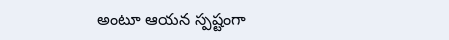అంటూ ఆయన స్పష్టంగా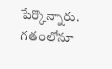పేర్కొన్నారు.
గతంలోనూ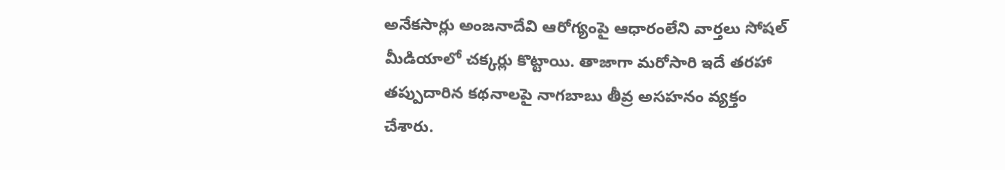అనేకసార్లు అంజనాదేవి ఆరోగ్యంపై ఆధారంలేని వార్తలు సోషల్ మీడియాలో చక్కర్లు కొట్టాయి. తాజాగా మరోసారి ఇదే తరహా తప్పుదారిన కథనాలపై నాగబాబు తీవ్ర అసహనం వ్యక్తం చేశారు.